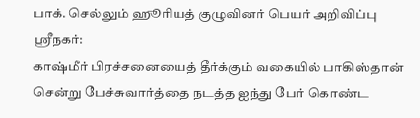பாக். செல்லும் ஹூரியத் குழுவினர் பெயர் அறிவிப்பு
ஸ்ரீநகர்:
காஷ்மீர் பிரச்சனையைத் தீர்க்கும் வகையில் பாகிஸ்தான் சென்று பேச்சுவார்த்தை நடத்த ஐந்து பேர் கொண்ட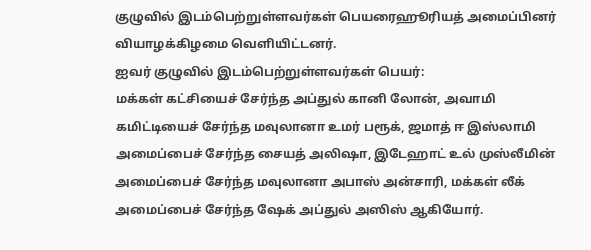குழுவில் இடம்பெற்றுள்ளவர்கள் பெயரைஹூரியத் அமைப்பினர் வியாழக்கிழமை வெளியிட்டனர்.
ஐவர் குழுவில் இடம்பெற்றுள்ளவர்கள் பெயர்:
மக்கள் கட்சியைச் சேர்ந்த அப்துல் கானி லோன், அவாமி கமிட்டியைச் சேர்ந்த மவுலானா உமர் பரூக், ஜமாத் ஈ இஸ்லாமி அமைப்பைச் சேர்ந்த சையத் அலிஷா, இடேஹாட் உல் முஸ்லீமின் அமைப்பைச் சேர்ந்த மவுலானா அபாஸ் அன்சாரி, மக்கள் லீக் அமைப்பைச் சேர்ந்த ஷேக் அப்துல் அஸிஸ் ஆகியோர்.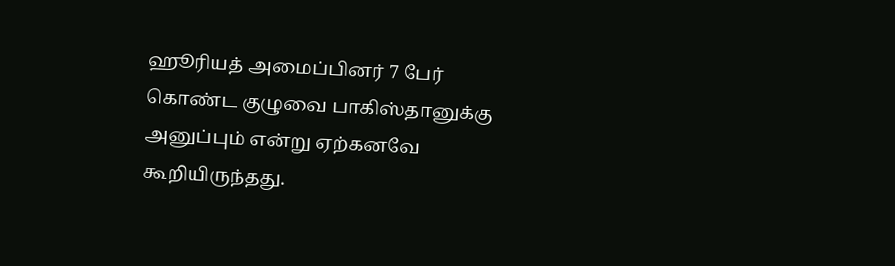ஹூரியத் அமைப்பினர் 7 பேர் கொண்ட குழுவை பாகிஸ்தானுக்கு அனுப்பும் என்று ஏற்கனவே கூறியிருந்தது.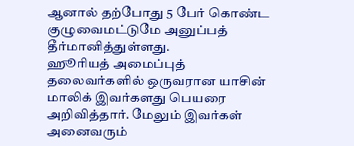ஆனால் தற்போது 5 பேர் கொண்ட குழுவைமட்டுமே அனுப்பத் தீர்மானித்துள்ளது.
ஹூரியத் அமைப்புத் தலைவர்களில் ஒருவரான யாசின் மாலிக் இவர்களது பெயரை அறிவித்தார். மேலும் இவர்கள் அனைவரும்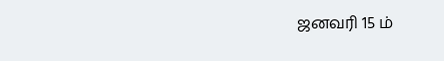ஜனவரி 15 ம்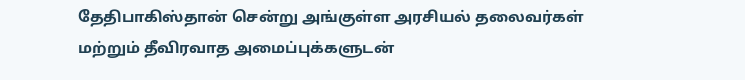தேதிபாகிஸ்தான் சென்று அங்குள்ள அரசியல் தலைவர்கள் மற்றும் தீவிரவாத அமைப்புக்களுடன்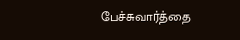பேச்சுவார்த்தை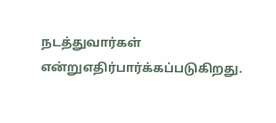நடத்துவார்கள் என்றுஎதிர்பார்க்கப்படுகிறது.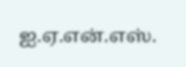ஐ.ஏ.என்.எஸ்.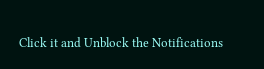Click it and Unblock the Notifications